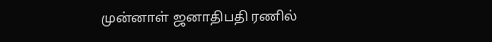முன்னாள் ஜனாதிபதி ரணில்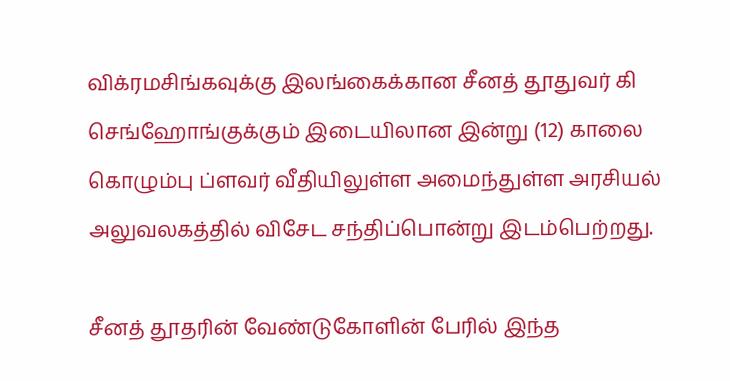விக்ரமசிங்கவுக்கு இலங்கைக்கான சீனத் தூதுவர் கி செங்ஹோங்குக்கும் இடையிலான இன்று (12) காலை கொழும்பு ப்ளவர் வீதியிலுள்ள அமைந்துள்ள அரசியல் அலுவலகத்தில் விசேட சந்திப்பொன்று இடம்பெற்றது.

சீனத் தூதரின் வேண்டுகோளின் பேரில் இந்த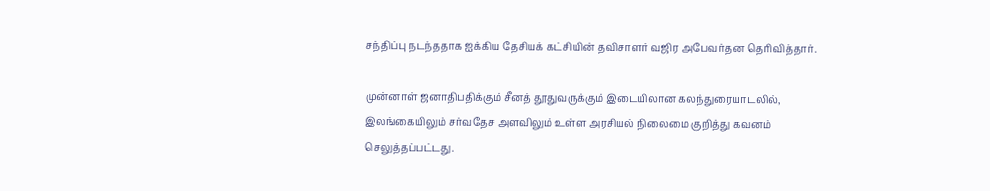சந்திப்பு நடந்ததாக ஐக்கிய தேசியக் கட்சியின் தவிசாளர் வஜிர அபேவர்தன தெரிவித்தார்.

முன்னாள் ஜனாதிபதிக்கும் சீனத் தூதுவருக்கும் இடையிலான கலந்துரையாடலில், இலங்கையிலும் சர்வதேச அளவிலும் உள்ள அரசியல் நிலைமை குறித்து கவனம் செலுத்தப்பட்டது.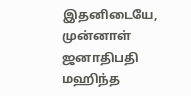இதனிடையே, முன்னாள் ஜனாதிபதி மஹிந்த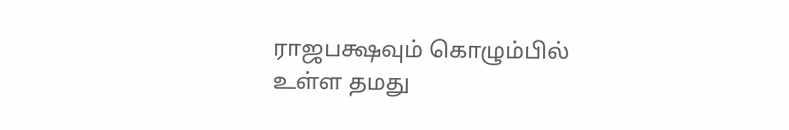ராஜபக்ஷவும் கொழும்பில் உள்ள தமது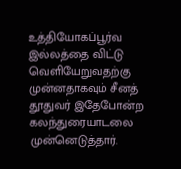உத்தியோகப்பூர்வ இல்லத்தை விட்டு வெளியேறுவதற்கு முன்னதாகவும் சீனத் தூதுவர் இதேபோன்ற கலந்துரையாடலை முன்னெடுத்தார்.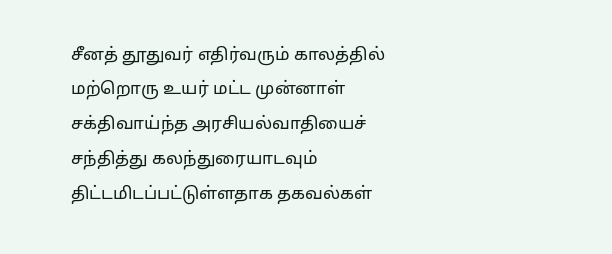சீனத் தூதுவர் எதிர்வரும் காலத்தில் மற்றொரு உயர் மட்ட முன்னாள் சக்திவாய்ந்த அரசியல்வாதியைச் சந்தித்து கலந்துரையாடவும் திட்டமிடப்பட்டுள்ளதாக தகவல்கள்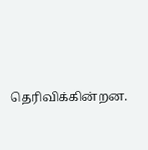தெரிவிக்கின்றன.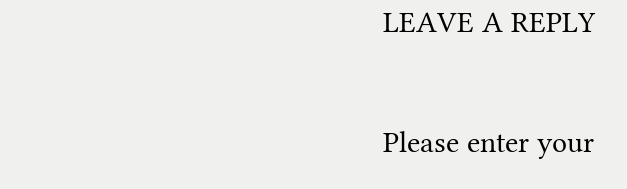LEAVE A REPLY

Please enter your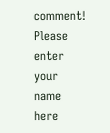comment!
Please enter your name here